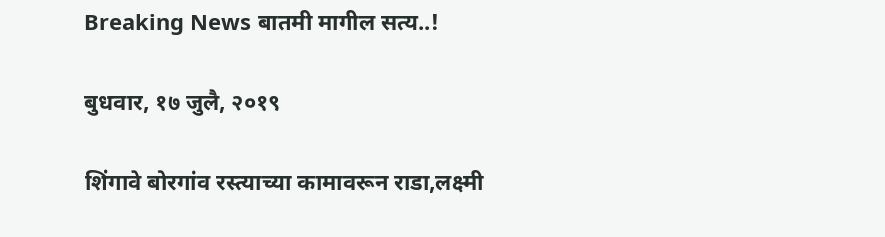Breaking News बातमी मागील सत्य..!

बुधवार, १७ जुलै, २०१९

शिंगावे बोरगांव रस्त्याच्या कामावरून राडा,लक्ष्मी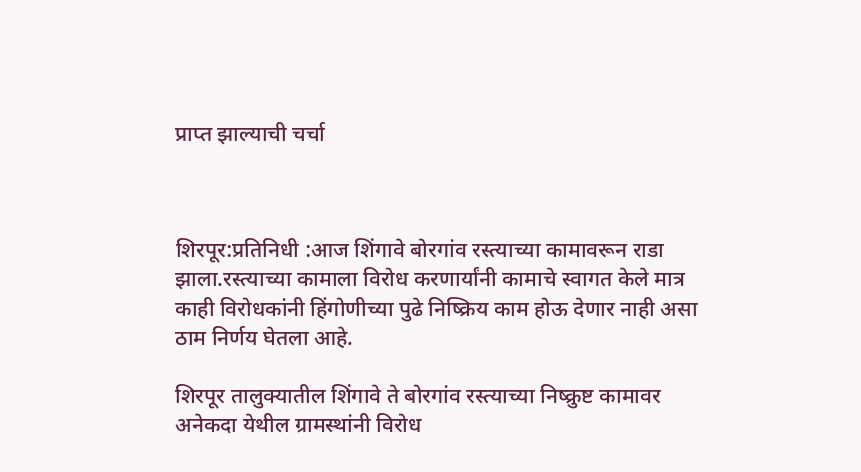प्राप्त झाल्याची चर्चा



शिरपूर:प्रतिनिधी :आज शिंगावे बोरगांव रस्त्याच्या कामावरून राडा झाला.रस्त्याच्या कामाला विरोध करणार्यांनी कामाचे स्वागत केले मात्र काही विरोधकांनी हिंगोणीच्या पुढे निष्क्रिय काम होऊ देणार नाही असा ठाम निर्णय घेतला आहे.

शिरपूर तालुक्यातील शिंगावे ते बोरगांव रस्त्याच्या निष्क्रुष्ट कामावर अनेकदा येथील ग्रामस्थांनी विरोध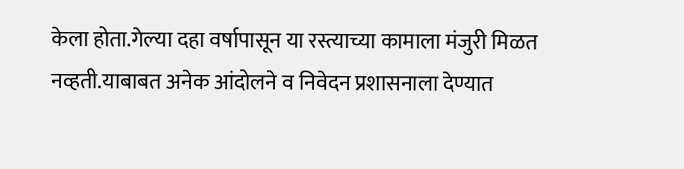केला होता.गेल्या दहा वर्षापासून या रस्त्याच्या कामाला मंजुरी मिळत नव्हती.याबाबत अनेक आंदोलने व निवेदन प्रशासनाला देण्यात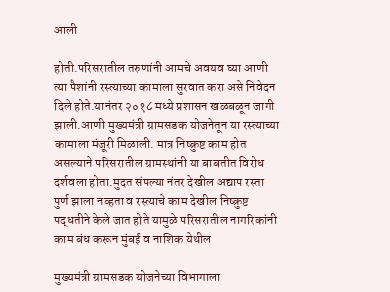आली

होती.परिसरातील तरुणांनी आमचे अवयव घ्या आणी त्या पैशांनी रस्त्याच्या कामाला सुरवात करा असे निवेदन दिले होते.यानंतर २०१८ मध्ये प्रशासन खळबळून जागी झाली.आणी मुख्यमंत्री ग्रामसडक योजनेतून या रस्त्याच्या कामाला मंजूरी मिळाली. मात्र निष्क्रुष्ट काम होत असल्याने परिसरातील ग्रामस्थांनी या बाबतीत विरोध दर्शवला होता.मुदत संपल्या नंतर देखील अद्याप रस्ता पुर्ण झाला नव्हता व रस्त्याचे काम देखील निष्क्रुष्ट पद्धतीने केले जात होते यामुळे परिसरातील नागरिकांनी काम बंध करून मुंबई व नाशिक येथील

मुख्यमंत्री ग्रामसडक योजनेच्या विभागाला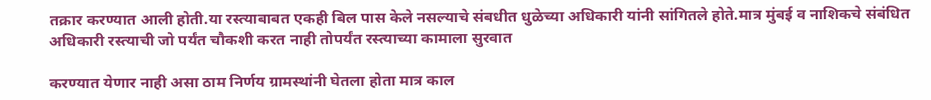तक्रार करण्यात आली होती.या रस्त्याबाबत एकही बिल पास केले नसल्याचे संबधीत धुळेच्या अधिकारी यांनी सांगितले होते.मात्र मुंबई व नाशिकचे संबंधित अधिकारी रस्त्याची जो पर्यंत चौकशी करत नाही तोपर्यंत रस्त्याच्या कामाला सुरवात

करण्यात येणार नाही असा ठाम निर्णय ग्रामस्थांनी घेतला होता मात्र काल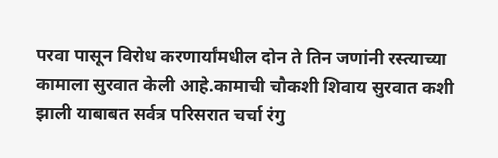परवा पासून विरोध करणार्यांमधील दोन ते तिन जणांनी रस्त्याच्या कामाला सुरवात केली आहे.कामाची चौकशी शिवाय सुरवात कशी झाली याबाबत सर्वत्र परिसरात चर्चा रंगु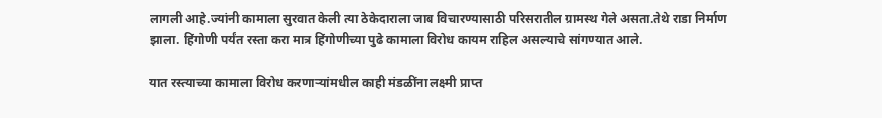लागली आहे.ज्यांनी कामाला सुरवात केली त्या ठेकेदाराला जाब विचारण्यासाठी परिसरातील ग्रामस्थ गेले असता.तेथे राडा निर्माण झाला. हिंगोणी पर्यंत रस्ता करा मात्र हिंगोणीच्या पुढे कामाला विरोध कायम राहिल असल्याचे सांगण्यात आले.

यात रस्त्याच्या कामाला विरोध करणाऱ्यांमधील काही मंडळींना लक्ष्मी प्राप्त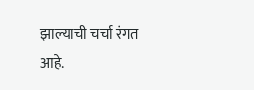झाल्याची चर्चा रंगत आहे.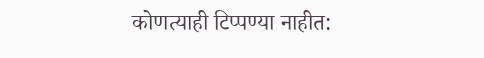कोणत्याही टिप्पण्‍या नाहीत: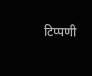टिप्पणी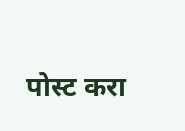पोस्ट करा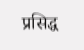प्रसिद्ध